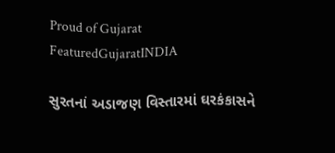Proud of Gujarat
FeaturedGujaratINDIA

સુરતનાં અડાજણ વિસ્તારમાં ઘરકંકાસને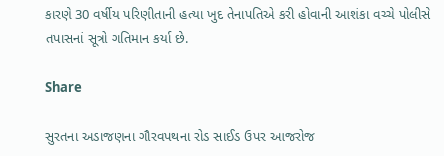કારણે 30 વર્ષીય પરિણીતાની હત્યા ખુદ તેનાપતિએ કરી હોવાની આશંકા વચ્ચે પોલીસે તપાસનાં સૂત્રો ગતિમાન કર્યા છે.

Share

સુરતના અડાજણના ગૌરવપથના રોડ સાઈડ ઉપર આજરોજ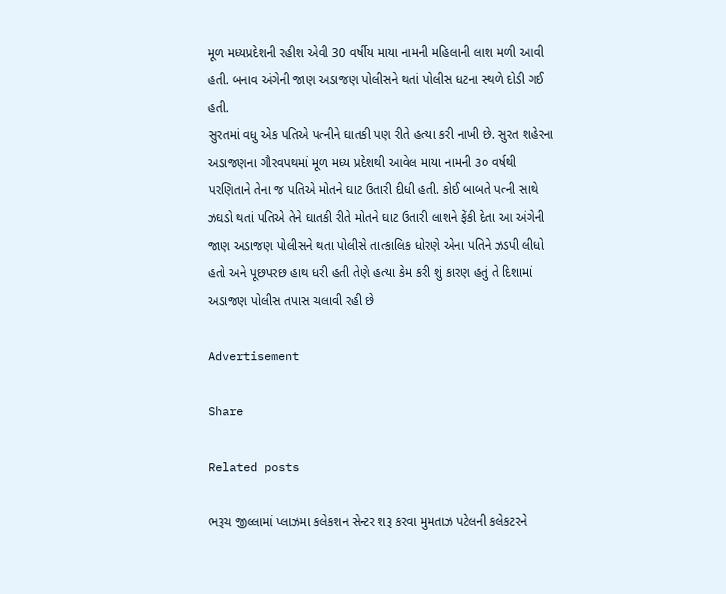મૂળ મધ્યપ્રદેશની રહીશ એવી 30 વર્ષીય માયા નામની મહિલાની લાશ મળી આવી હતી. બનાવ અંગેની જાણ અડાજણ પોલીસને થતાં પોલીસ ધટના સ્થળે દોડી ગઈ હતી.
સુરતમાં વધુ એક પતિએ પત્નીને ઘાતકી પણ રીતે હત્યા કરી નાખી છે. સુરત શહેરના અડાજણના ગૌરવપથમાં મૂળ મધ્ય પ્રદેશથી આવેલ માયા નામની ૩૦ વર્ષથી પરણિતાને તેના જ પતિએ મોતને ઘાટ ઉતારી દીધી હતી. કોઈ બાબતે પત્ની સાથે ઝઘડો થતાં પતિએ તેને ઘાતકી રીતે મોતને ઘાટ ઉતારી લાશને ફેંકી દેતા આ અંગેની જાણ અડાજણ પોલીસને થતા પોલીસે તાત્કાલિક ધોરણે એના પતિને ઝડપી લીધો હતો અને પૂછપરછ હાથ ધરી હતી તેણે હત્યા કેમ કરી શું કારણ હતું તે દિશામાં અડાજણ પોલીસ તપાસ ચલાવી રહી છે

Advertisement

Share

Related posts

ભરૂચ જીલ્લામાં પ્લાઝમા કલેકશન સેન્ટર શરૂ કરવા મુમતાઝ પટેલની કલેકટરને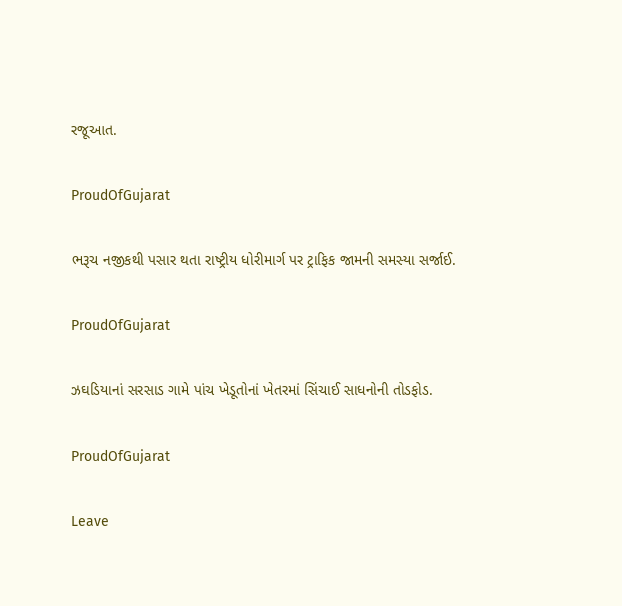રજૂઆત.

ProudOfGujarat

ભરૂચ નજીકથી પસાર થતા રાષ્ટ્રીય ધોરીમાર્ગ પર ટ્રાફિક જામની સમસ્યા સર્જાઈ.

ProudOfGujarat

ઝઘડિયાનાં સરસાડ ગામે પાંચ ખેડૂતોનાં ખેતરમાં સિંચાઈ સાધનોની તોડફોડ.

ProudOfGujarat

Leave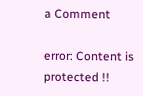a Comment

error: Content is protected !!